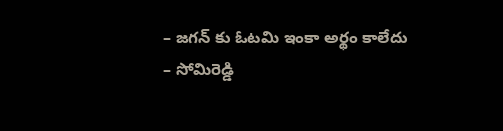– జగన్ కు ఓటమి ఇంకా అర్థం కాలేదు
– సోమిరెడ్డి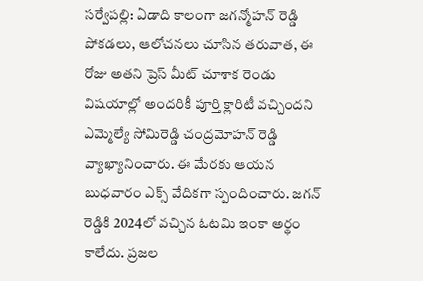సర్వేపల్లి: ఏడాది కాలంగా జగన్మోహన్ రెడ్డి పోకడలు, ఆలోచనలు చూసిన తరువాత, ఈ రోజు అతని ప్రెస్ మీట్ చూశాక రెండు విషయాల్లో అందరికీ పూర్తి క్లారిటీ వచ్చిందని ఎమ్మెల్యే సోమిరెడ్డి చంద్రమోహన్ రెడ్డి వ్యాఖ్యానించారు. ఈ మేరకు ఆయన బుధవారం ఎక్స్ వేదికగా స్పందించారు. జగన్ రెడ్డికి 2024లో వచ్చిన ఓటమి ఇంకా అర్థం కాలేదు. ప్రజల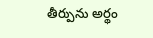తీర్పును అర్థం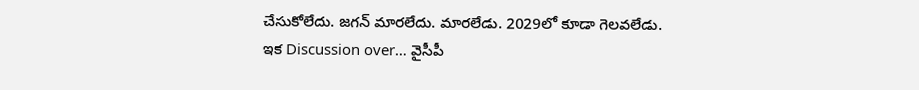చేసుకోలేదు. జగన్ మారలేదు. మారలేడు. 2029లో కూడా గెలవలేడు.
ఇక Discussion over… వైసీపీ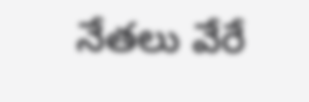నేతలు వేరే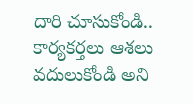దారి చూసుకోండి.. కార్యకర్తలు ఆశలు వదులుకోండి అని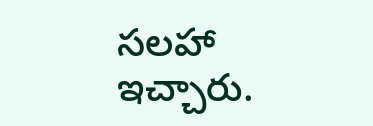సలహా ఇచ్చారు.